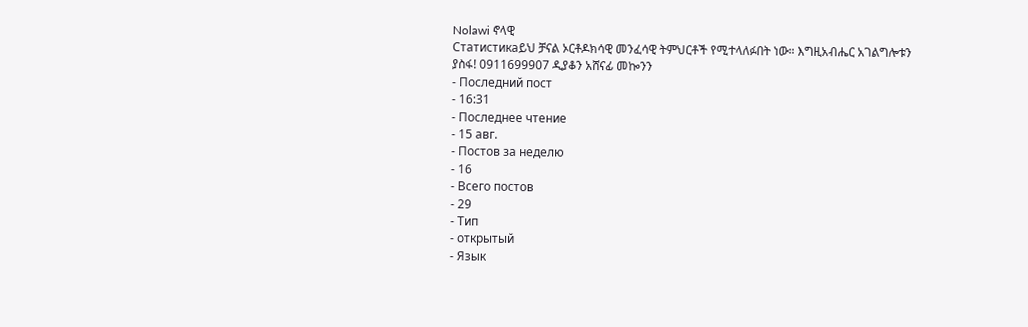Nolawi ኖላዊ
Статистикаይህ ቻናል ኦርቶዶክሳዊ መንፈሳዊ ትምህርቶች የሚተላለፉበት ነው። እግዚአብሔር አገልግሎቱን ያስፋ! 0911699907 ዲያቆን አሸናፊ መኰንን
- Последний пост
- 16:31
- Последнее чтение
- 15 авг.
- Постов за неделю
- 16
- Всего постов
- 29
- Тип
- открытый
- Язык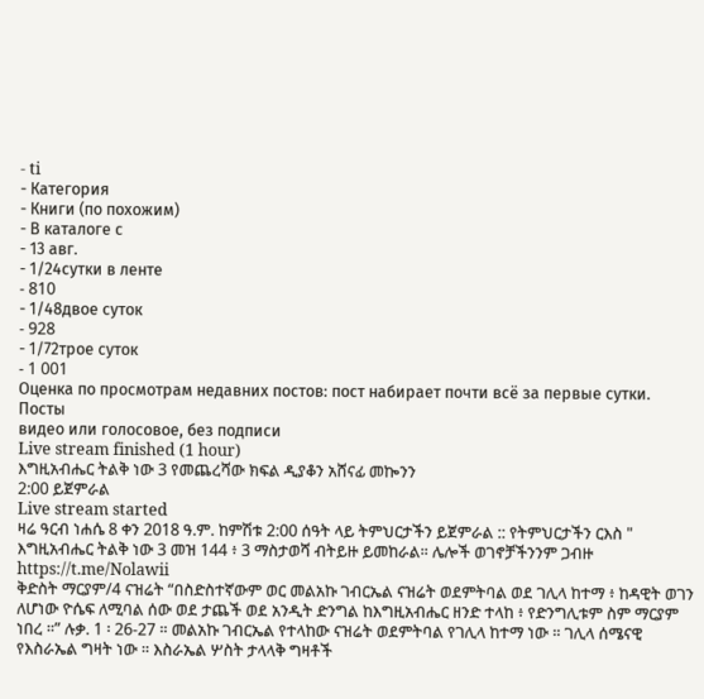- ti
- Категория
- Книги (по похожим)
- В каталоге с
- 13 авг.
- 1/24сутки в ленте
- 810
- 1/48двое суток
- 928
- 1/72трое суток
- 1 001
Оценка по просмотрам недавних постов: пост набирает почти всё за первые сутки.
Посты
видео или голосовое, без подписи
Live stream finished (1 hour)
እግዚአብሔር ትልቅ ነው 3 የመጨረሻው ክፍል ዲያቆን አሸናፊ መኰንን
2:00 ይጀምራል
Live stream started
ዛሬ ዓርብ ነሐሴ 8 ቀን 2018 ዓ.ም. ከምሽቱ 2:00 ሰዓት ላይ ትምህርታችን ይጀምራል :: የትምህርታችን ርእስ " እግዚአብሔር ትልቅ ነው 3 መዝ 144 ፥ 3 ማስታወሻ ብትይዙ ይመከራል። ሌሎች ወገኖቻችንንም ጋብዙ https://t.me/Nolawii
ቅድስት ማርያም/4 ናዝሬት “በስድስተኛውም ወር መልአኩ ገብርኤል ናዝሬት ወደምትባል ወደ ገሊላ ከተማ ፥ ከዳዊት ወገን ለሆነው ዮሴፍ ለሚባል ሰው ወደ ታጨች ወደ አንዲት ድንግል ከእግዚአብሔር ዘንድ ተላከ ፥ የድንግሊቱም ስም ማርያም ነበረ ።” ሉቃ. 1 ፡ 26-27 ። መልአኩ ገብርኤል የተላከው ናዝሬት ወደምትባል የገሊላ ከተማ ነው ። ገሊላ ሰሜናዊ የእስራኤል ግዛት ነው ። እስራኤል ሦስት ታላላቅ ግዛቶች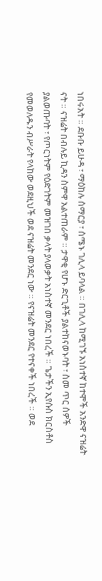ነበሩአት ። ደቡቡ ይሁዳ ፣ ማዕከሉ ሰማርያ ፣ ሰሜኑ ገሊላ ይባላል ። በገሊላ ከሚገኙ አነስተኛ ከተሞች አንድዋ ናዝሬት ናት ። ናዝሬት በብሉይ ኪዳን ስምዋ አልተጠራም ። ታዋቂ የሆኑ ድርጊቶች ያልተከናወኑባት ፣ ስመ ጥር ሰዎች ያልወጡባት ፣ የጦርነትም የዕድገትም መዝገበ ቃላት ያላወቃት አነስተኛ መንደር ነበረች ። ጌታችን ኢየሱስ ክርስቶስ የመወለዱን ብሥራት የላከው ወደዚህች ወደ ናዝሬት መንደር ነው ። የናዝሬት መንደር የተናቀች ነበረች ። ወደ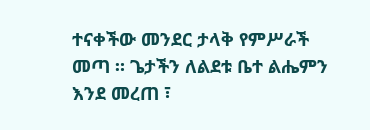ተናቀችው መንደር ታላቅ የምሥራች መጣ ። ጌታችን ለልደቱ ቤተ ልሔምን እንደ መረጠ ፣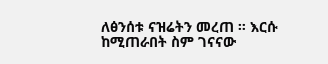ለፅንሰቱ ናዝሬትን መረጠ ። እርሱ ከሚጠራበት ስም ገናናው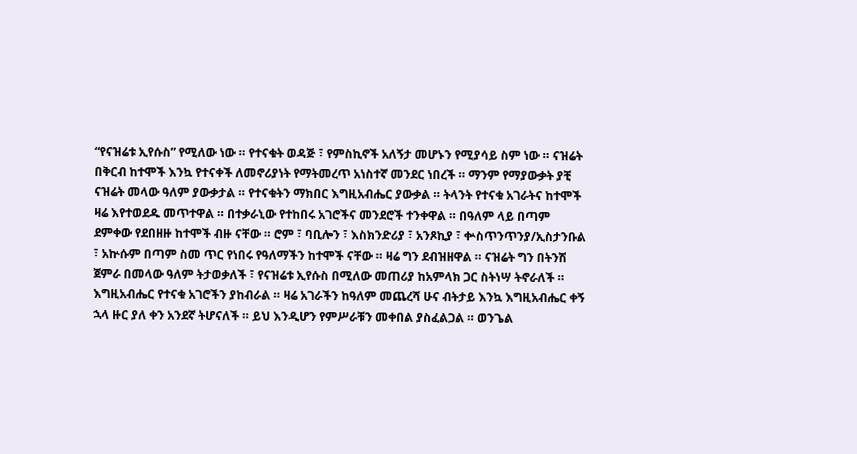“የናዝሬቱ ኢየሱስ” የሚለው ነው ። የተናቁት ወዳጅ ፣ የምስኪኖች አለኝታ መሆኑን የሚያሳይ ስም ነው ። ናዝሬት በቅርብ ከተሞች እንኳ የተናቀች ለመኖሪያነት የማትመረጥ አነስተኛ መንደር ነበረች ። ማንም የማያውቃት ያቺ ናዝሬት መላው ዓለም ያውቃታል ። የተናቁትን ማክበር እግዚአብሔር ያውቃል ። ትላንት የተናቁ አገራትና ከተሞች ዛሬ እየተወደዱ መጥተዋል ። በተቃራኒው የተከበሩ አገሮችና መንደሮች ተንቀዋል ። በዓለም ላይ በጣም ደምቀው የደበዘዙ ከተሞች ብዙ ናቸው ። ሮም ፣ ባቢሎን ፣ እስክንድሪያ ፣ አንጾኪያ ፣ ቍስጥንጥንያ/ኢስታንቡል ፣ አኵሱም በጣም ስመ ጥር የነበሩ የዓለማችን ከተሞች ናቸው ። ዛሬ ግን ደብዝዘዋል ። ናዝሬት ግን በትንሽ ጀምራ በመላው ዓለም ትታወቃለች ፣ የናዝሬቱ ኢየሱስ በሚለው መጠሪያ ከአምላክ ጋር ስትነሣ ትኖራለች ። እግዚአብሔር የተናቁ አገሮችን ያከብራል ። ዛሬ አገራችን ከዓለም መጨረሻ ሁና ብትታይ እንኳ እግዚአብሔር ቀኝ ኋላ ዙር ያለ ቀን አንደኛ ትሆናለች ። ይህ እንዲሆን የምሥራቹን መቀበል ያስፈልጋል ። ወንጌል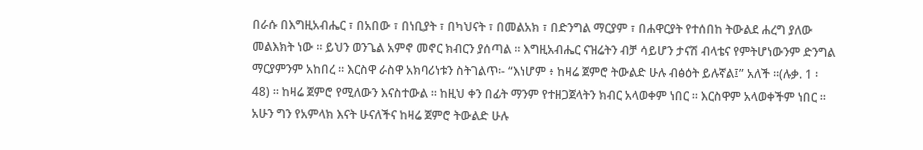በራሱ በእግዚአብሔር ፣ በአበው ፣ በነቢያት ፣ በካህናት ፣ በመልአክ ፣ በድንግል ማርያም ፣ በሐዋርያት የተሰበከ ትውልደ ሐረግ ያለው መልእክት ነው ። ይህን ወንጌል አምኖ መኖር ክብርን ያሰጣል ። እግዚአብሔር ናዝሬትን ብቻ ሳይሆን ታናሽ ብላቴና የምትሆነውንም ድንግል ማርያምንም አከበረ ። እርስዋ ራስዋ አክባሪነቱን ስትገልጥ፡- “እነሆም ፥ ከዛሬ ጀምሮ ትውልድ ሁሉ ብፅዕት ይሉኛል፤” አለች ።(ሉቃ. 1 ፡ 48) ። ከዛሬ ጀምሮ የሚለውን እናስተውል ። ከዚህ ቀን በፊት ማንም የተዘጋጀላትን ክብር አላወቀም ነበር ። እርስዋም አላወቀችም ነበር ። አሁን ግን የአምላክ እናት ሁናለችና ከዛሬ ጀምሮ ትውልድ ሁሉ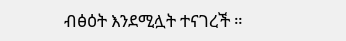ብፅዕት እንደሚሏት ተናገረች ።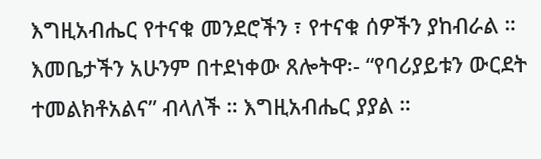እግዚአብሔር የተናቁ መንደሮችን ፣ የተናቁ ሰዎችን ያከብራል ። እመቤታችን አሁንም በተደነቀው ጸሎትዋ፡- “የባሪያይቱን ውርደት ተመልክቶአልና” ብላለች ። እግዚአብሔር ያያል ።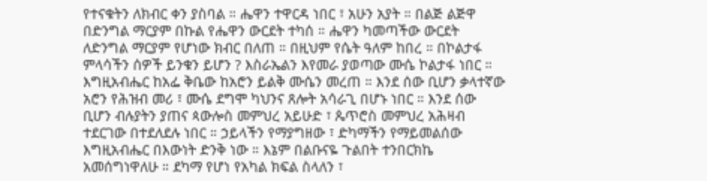የተናቁትን ለክብር ቀን ያስባል ። ሔዋን ተዋርዳ ነበር ፣ አሁን አያት ። በልጅ ልጅዋ በድንግል ማርያም በኩል የሔዋን ውርደት ተካሰ ። ሔዋን ካመጣችው ውርደት ለድንግል ማርያም የሆነው ክብር በለጠ ። በዚህም የሴት ዓለም ከበረ ። በኮልታፋ ምላሳችን ሰዎች ይንቁን ይሆን ? እስራኤልን እየመራ ያወጣው ሙሴ ኮልታፋ ነበር ። እግዚአብሔር ከአፌ ቅቤው ከአሮን ይልቅ ሙሴን መረጠ ። እንደ ሰው ቢሆን ቃላተኛው አሮን የሕዝብ መሪ ፣ ሙሴ ደግሞ ካህንና ጸሎት አሳራጊ በሆኑ ነበር ። እንደ ሰው ቢሆን ብሉያትን ያጠና ጳውሎስ መምህረ አይሁድ ፣ ጴጥሮስ መምህረ አሕዛብ ተደርገው በተደለደሉ ነበር ። ኃይላችን የማያግዘው ፣ ድካማችን የማይመልሰው እግዚአብሔር በእውነት ድንቅ ነው ። እኔም በልቡናዬ ጉልበት ተንበርክኬ አመሰግነዋለሁ ። ደካማ የሆነ የአካል ክፍል ስላለን ፣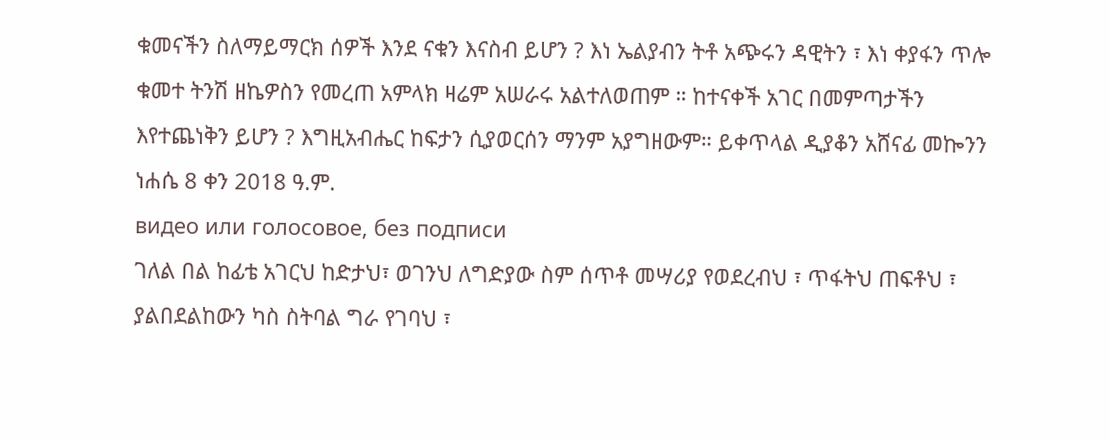ቁመናችን ስለማይማርክ ሰዎች እንደ ናቁን እናስብ ይሆን ? እነ ኤልያብን ትቶ አጭሩን ዳዊትን ፣ እነ ቀያፋን ጥሎ ቁመተ ትንሽ ዘኬዎስን የመረጠ አምላክ ዛሬም አሠራሩ አልተለወጠም ። ከተናቀች አገር በመምጣታችን እየተጨነቅን ይሆን ? እግዚአብሔር ከፍታን ሲያወርሰን ማንም አያግዘውም። ይቀጥላል ዲያቆን አሸናፊ መኰንን ነሐሴ 8 ቀን 2018 ዓ.ም.
видео или голосовое, без подписи
ገለል በል ከፊቴ አገርህ ከድታህ፣ ወገንህ ለግድያው ስም ሰጥቶ መሣሪያ የወደረብህ ፣ ጥፋትህ ጠፍቶህ ፣ ያልበደልከውን ካስ ስትባል ግራ የገባህ ፣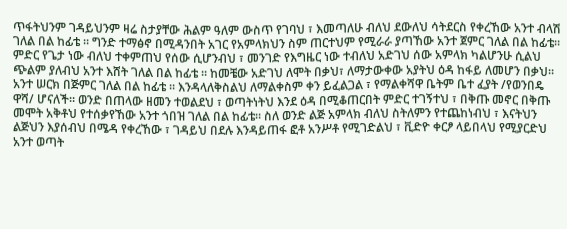ጥፋትህንም ገዳይህንም ዛሬ ስታያቸው ሕልም ዓለም ውስጥ የገባህ ፣ እመጣለሁ ብለህ ደውለህ ሳትደርስ የቀረኸው አንተ ብላሽ ገለል በል ከፊቴ ። ግንድ ተማፅኖ በሚዳንበት አገር የአምላክህን ስም ጠርተህም የሚራራ ያጣኸው አንተ ጀምር ገለል በል ከፊቴ። ምድር የጌታ ነው ብለህ ተቀምጠህ የሰው ሲሆንብህ ፣ መንገድ የእግዜር ነው ተብለህ አድገህ ሰው አምላክ ካልሆንሁ ሲልህ ጭልም ያለብህ አንተ እሸት ገለል በል ከፊቴ ። ከመቼው አድገህ ለሞት በቃህ፣ ለማታውቀው አያትህ ዕዳ ከፋይ ለመሆን በቃህ። አንተ ሠርክ በጅምር ገለል በል ከፊቴ ። እንዳላለቅስልህ ለማልቀስም ቀን ይፈልጋል ፣ የማልቀሻዋ ቤትም ቤተ ፈያት /የወንበዴ ዋሻ/ ሆናለች። ወንድ በጠላው ዘመን ተወልደህ ፣ ወጣትነትህ እንደ ዕዳ በሚቆጠርበት ምድር ተገኝተህ ፣ በቅጡ መኖር በቅጡ መሞት አቅቶህ የተሰቃየኸው አንተ ጎበዝ ገለል በል ከፊቴ። ስለ ወንድ ልጅ አምላክ ብለህ ስትለምን የተጨከነብህ ፣ እናትህን ልጅህን እያሰብህ በሜዳ የቀረኸው ፣ ገዳይህ በደሉ እንዳይጠፋ ፎቶ አንሥቶ የሚገድልህ ፣ ቪድዮ ቀርፆ ላይበላህ የሚያርድህ አንተ ወጣት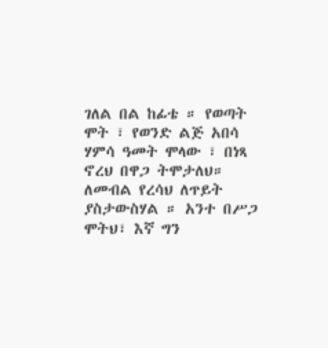ገለል በል ከፊቴ ። የወጣት ሞት ፣ የወንድ ልጅ አበሳ ሃምሳ ዓመት ሞላው ፣ በነጻ ኖረህ በዋጋ ትሞታለህ። ለመብል የረሳህ ለጥይት ያስታውስሃል ። አንተ በሥጋ ሞትህ፣ እኛ ግን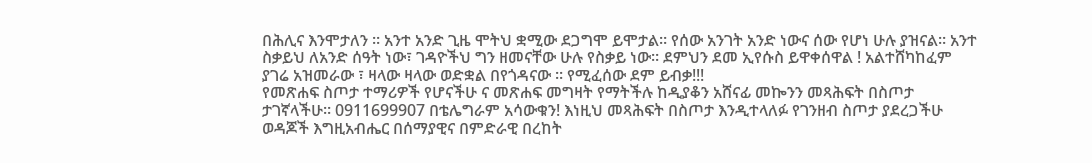በሕሊና እንሞታለን ። አንተ አንድ ጊዜ ሞትህ ቋሚው ደጋግሞ ይሞታል። የሰው አንገት አንድ ነውና ሰው የሆነ ሁሉ ያዝናል። አንተ ስቃይህ ለአንድ ሰዓት ነው፣ ገዳዮችህ ግን ዘመናቸው ሁሉ የስቃይ ነው። ደምህን ደመ ኢየሱስ ይዋቀሰዋል ! አልተሸካከፈም ያገሬ አዝመራው ፣ ዛላው ዛላው ወድቋል በየጎዳናው ። የሚፈሰው ደም ይብቃ!!!
የመጽሐፍ ስጦታ ተማሪዎች የሆናችሁ ና መጽሐፍ መግዛት የማትችሉ ከዲያቆን አሸናፊ መኰንን መጻሕፍት በስጦታ ታገኛላችሁ። 0911699907 በቴሌግራም አሳውቁን! እነዚህ መጻሕፍት በስጦታ እንዲተላለፉ የገንዘብ ስጦታ ያደረጋችሁ ወዳጆች እግዚአብሔር በሰማያዊና በምድራዊ በረከት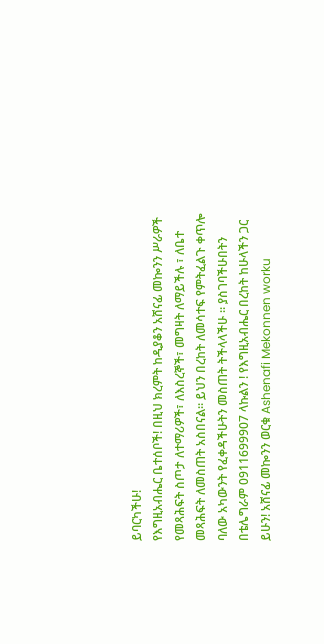ይባርካችሁ!
የእግዚአብሔር ቤተሰቦች! በዚህ ክረምት ከዲያቆን አሸናፊ መኰንን ሥራዎች የመጻሕፍት ስጦታ ለተማሪዎች፣ ለእስረኞች፣ መግዛት ለማይችሉ ፣ ለቤተ መጻሕፍት ለመስጠት አስበናል። ይህን በረከት ለመሳተፍ የምትፈልጉ ቀጥሎ ባለው አካውንት የፈቀዳችሁትን መስጠት ትችላላችሁ ። ያስገባችሁበትን በቴሌግራም 0911699907 ላኩልን ! የእግዚአብሔር በረከት ከሁላችን ጋር ይሁን! አሸናፊ መኰንን ወርቁ Ashenafi Mekonnen worku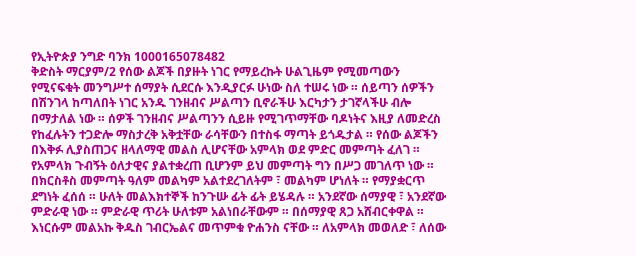የኢትዮጵያ ንግድ ባንክ 1000165078482
ቅድስት ማርያም/2 የሰው ልጆች በያዙት ነገር የማይረኩት ሁልጊዜም የሚመጣውን የሚናፍቁት መንግሥተ ሰማያት ሲደርሱ እንዲያርፉ ሁነው ስለ ተሠሩ ነው ። ሰይጣን ሰዎችን በሽንገላ ከጣለበት ነገር አንዱ ገንዘብና ሥልጣን ቢኖራችሁ እርካታን ታገኛላችሁ ብሎ በማታለል ነው ። ሰዎች ገንዘብና ሥልጣንን ሲይዙ የሚገጥማቸው ባዶነትና እዚያ ለመድረስ የከፈሉትን ተጋድሎ ማስታረቅ አቅቷቸው ራሳቸውን በተስፋ ማጣት ይጎዱታል ። የሰው ልጆችን በእቅፉ ሊያስጠጋና ዘላለማዊ መልስ ሊሆናቸው አምላክ ወደ ምድር መምጣት ፈለገ ። የአምላክ ጉብኝት ዕለታዊና ያልተቋረጠ ቢሆንም ይህ መምጣት ግን በሥጋ መገለጥ ነው ። በክርስቶስ መምጣት ዓለም መልካም አልተደረገለትም ፣ መልካም ሆነለት ። የማያቋርጥ ደግነት ፈሰሰ ። ሁለት መልእክተኞች ከንጉሡ ፊት ፊት ይሄዳሉ ። አንደኛው ሰማያዊ ፣ አንደኛው ምድራዊ ነው ። ምድራዊ ጥሪት ሁለቱም አልነበራቸውም ። በሰማያዊ ጸጋ አሸብርቀዋል ። እነርሱም መልአኩ ቅዱስ ገብርኤልና መጥምቁ ዮሐንስ ናቸው ። ለአምላክ መወለድ ፣ ለሰው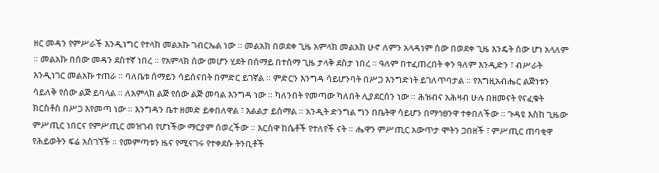ዘር መዳን የምሥራች እንዲነግር የተላከ መልአኩ ገብርኤል ነው ። መልአክ በወደቀ ጊዜ አምላክ መልአክ ሁኖ ለምን አላዳነም ሰው በወደቀ ጊዜ እንዴት ሰው ሆነ አላለም ። መልአኩ በሰው መዳን ደስተኛ ነበረ ። የአምላክ ሰው መሆን ሂደት በሰማይ በተሰማ ጊዜ ታላቅ ደስታ ነበረ ። ዓለም በተፈጠረበት ቀን ዓለም እንዲድን ፣ ብሥራት እንዲነገር መልአኩ ተጠራ ። ባለቤቱ ሰማይን ሳይሰናበት በምድር ይገኛል ። ምድርን እንግዳ ሳይሆንባት በሥጋ እንግድነት ይገለጥባታል ። የእግዚአብሔር ልጅነቱን ሳይለቅ የሰው ልጅ ይባላል ። ለአምላክ ልጅ የሰው ልጅ መባል እንግዳ ነው ። ካለንበት የመጣው ካለበት ሊያደርሰን ነው ። ሕዝብና አሕዛብ ሁሉ በዘመናት የናፈቁት ክርስቶስ በሥጋ እየመጣ ነው ። እንግዳን ቤተ ዘመድ ይቀበለዋል ፣ እልልታ ይሰማል ። አንዲት ድንግል ግን በቤትዋ ሳይሆን በማኅፀንዋ ተቀበለችው ። ጉዳዩ እስከ ጊዜው ምሥጢር ነበርና የምሥጢር መዝገብ የሆነችው ማርያም ሰወረችው ። እርስዋ ከሴቶች የተለየች ናት ። ሔዋን ምሥጢር አውጥታ ሞትን ጋበዘች ፣ ምሥጢር ጠባቂዋ የሕይወትን ፍሬ አስገኘች ። የመምጣቱን ዜና የሚናገሩ የተቀደሱ ትንቢቶች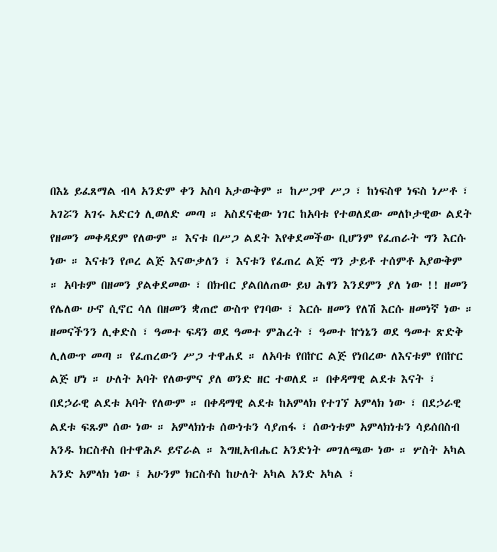በእኔ ይፈጸማል ብላ አንድም ቀን አስባ አታውቅም ። ከሥጋዋ ሥጋ ፣ ከነፍስዋ ነፍስ ነሥቶ ፣ አገሯን አገሩ አድርጎ ሊወለድ መጣ ። አስደናቂው ነገር ከአባቱ የተወለደው መለኮታዊው ልደት የዘመን መቀዳደም የለውም ። እናቱ በሥጋ ልደት እየቀደመችው ቢሆንም የፈጠራት ግን እርሱ ነው ። እናቱን የጦረ ልጅ እናውቃለን ፣ እናቱን የፈጠረ ልጅ ግን ታይቶ ተሰምቶ አያውቅም ። አባቱም በዘመን ያልቀደመው ፣ በክብር ያልበለጠው ይህ ሕፃን እንደምን ያለ ነው !! ዘመን የሌለው ሁኖ ሲኖር ሳለ በዘመን ቋጠሮ ውስጥ የገባው ፣ እርሱ ዘመን የለሽ እርሱ ዘመነኛ ነው ። ዘመናችንን ሊቀድስ ፣ ዓመተ ፍዳን ወደ ዓመተ ምሕረት ፣ ዓመተ ኵነኔን ወደ ዓመተ ጽድቅ ሊለውጥ መጣ ። የፈጠረውን ሥጋ ተዋሐደ ። ለአባቱ የበኵር ልጅ የነበረው ለእናቱም የበኵር ልጅ ሆነ ። ሁለት አባት የለውምና ያለ ወንድ ዘር ተወለደ ። በቀዳማዊ ልደቱ እናት ፣ በደኃራዊ ልደቱ አባት የለውም ። በቀዳማዊ ልደቱ ከአምላክ የተገኘ አምላክ ነው ፣ በደኃራዊ ልደቱ ፍጹም ሰው ነው ። አምላክነቱ ሰውነቱን ሳያጠፋ ፣ ሰውነቱም አምላክነቱን ሳይሰበስብ አንዱ ክርስቶስ በተዋሕዶ ይኖራል ። እግዚአብሔር አንድነት መገለጫው ነው ። ሦስት አካል አንድ አምላክ ነው ፤ አሁንም ክርስቶስ ከሁለት አካል አንድ አካል ፣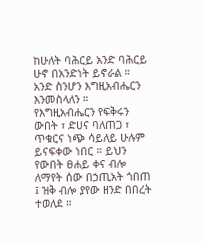ከሁለት ባሕርይ አንድ ባሕርይ ሁኖ በአንድነት ይኖራል ። አንድ ስንሆን እግዚአብሔርን እንመስላለን ። የእግዚአብሔርን የፍቅሩን ውበት ፣ ድሀና ባለጠጋ ፣ ጥቁርና ነጭ ሳይለይ ሁሉም ይናፍቀው ነበር ። ይህን የውበት ፀሐይ ቀና ብሎ ለማየት ሰው በኃጢአት ጎበጠ ፤ ዝቅ ብሎ ያየው ዘንድ በበረት ተወለደ ።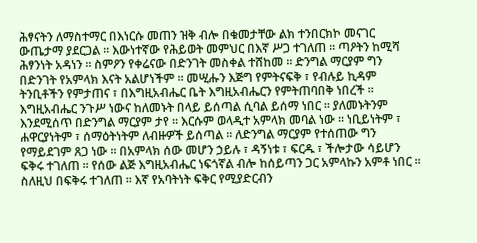ሕፃናትን ለማስተማር በእነርሱ መጠን ዝቅ ብሎ በቁመታቸው ልክ ተንበርክኮ መናገር ውጤታማ ያደርጋል ። እውነተኛው የሕይወት መምህር በእኛ ሥጋ ተገለጠ ። ጣዖትን ከሚሻ ሕፃንነት አዳነን ። ስምዖን የቀሬናው በድንገት መስቀል ተሸከመ ። ድንግል ማርያም ግን በድንገት የአምላክ እናት አልሆነችም ። መሢሑን እጅግ የምትናፍቅ ፣ የብሉይ ኪዳም ትንቢቶችን የምታጠና ፣ በእግዚአብሔር ቤት እግዚአብሔርን የምትጠባበቅ ነበረች ። እግዚአብሔር ንጉሥ ነውና ከለመኑት በላይ ይሰጣል ሲባል ይሰማ ነበር ። ያለመኑትንም እንደሚሰጥ በድንግል ማርያም ታየ ። እርሱም ወላዲተ አምላክ መባል ነው ። ነቢይነትም ፣ ሐዋርያነትም ፣ ሰማዕትነትም ለብዙዎች ይሰጣል ። ለድንግል ማርያም የተሰጠው ግን የማይደገም ጸጋ ነው ። በአምላክ ሰው መሆን ኃይሉ ፣ ዳኝነቱ ፣ ፍርዱ ፣ ችሎታው ሳይሆን ፍቅሩ ተገለጠ ። የሰው ልጅ እግዚአብሔር ነፍጎኛል ብሎ ከሰይጣን ጋር አምላኩን አምቶ ነበር ። ስለዚህ በፍቅሩ ተገለጠ ። እኛ የአባትነት ፍቅር የሚያድርብን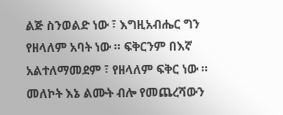ልጅ ስንወልድ ነው ፣ እግዚአብሔር ግን የዘላለም አባት ነው ። ፍቅርንም በእኛ አልተለማመደም ፣ የዘላለም ፍቅር ነው ። መለኮት እኔ ልሙት ብሎ የመጨረሻውን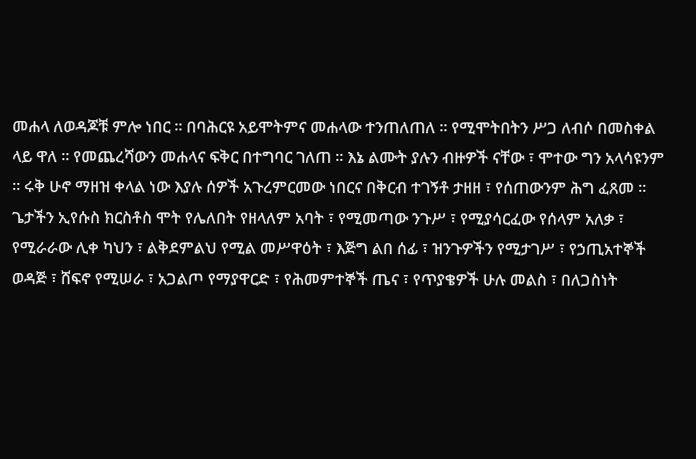መሐላ ለወዳጆቹ ምሎ ነበር ። በባሕርዩ አይሞትምና መሐላው ተንጠለጠለ ። የሚሞትበትን ሥጋ ለብሶ በመስቀል ላይ ዋለ ። የመጨረሻውን መሐላና ፍቅር በተግባር ገለጠ ። እኔ ልሙት ያሉን ብዙዎች ናቸው ፣ ሞተው ግን አላሳዩንም ። ሩቅ ሁኖ ማዘዝ ቀላል ነው እያሉ ሰዎች አጉረምርመው ነበርና በቅርብ ተገኝቶ ታዘዘ ፣ የሰጠውንም ሕግ ፈጸመ ። ጌታችን ኢየሱስ ክርስቶስ ሞት የሌለበት የዘላለም አባት ፣ የሚመጣው ንጉሥ ፣ የሚያሳርፈው የሰላም አለቃ ፣ የሚራራው ሊቀ ካህን ፣ ልቅደምልህ የሚል መሥዋዕት ፣ እጅግ ልበ ሰፊ ፣ ዝንጉዎችን የሚታገሥ ፣ የኃጢአተኞች ወዳጅ ፣ ሸፍኖ የሚሠራ ፣ አጋልጦ የማያዋርድ ፣ የሕመምተኞች ጤና ፣ የጥያቄዎች ሁሉ መልስ ፣ በለጋስነት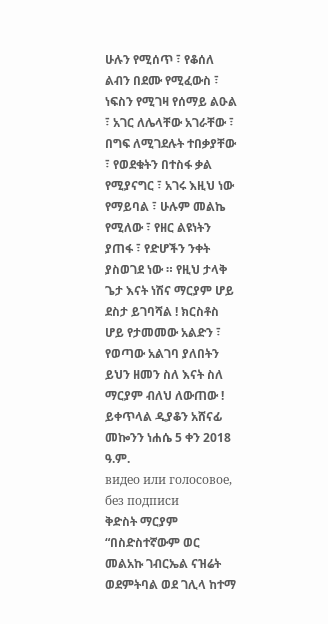ሁሉን የሚሰጥ ፣ የቆሰለ ልብን በደሙ የሚፈውስ ፣ ነፍስን የሚገዛ የሰማይ ልዑል ፣ አገር ለሌላቸው አገራቸው ፣ በግፍ ለሚገደሉት ተበቃያቸው ፣ የወደቁትን በተስፋ ቃል የሚያናግር ፣ አገሩ እዚህ ነው የማይባል ፣ ሁሉም መልኬ የሚለው ፣ የዘር ልዩነትን ያጠፋ ፣ የድሆችን ንቀት ያስወገደ ነው ። የዚህ ታላቅ ጌታ እናት ነሽና ማርያም ሆይ ደስታ ይገባሻል ! ክርስቶስ ሆይ የታመመው አልድን ፣ የወጣው አልገባ ያለበትን ይህን ዘመን ስለ እናት ስለ ማርያም ብለህ ለውጠው ! ይቀጥላል ዲያቆን አሸናፊ መኰንን ነሐሴ 5 ቀን 2018 ዓ.ም.
видео или голосовое, без подписи
ቅድስት ማርያም “በስድስተኛውም ወር መልአኩ ገብርኤል ናዝሬት ወደምትባል ወደ ገሊላ ከተማ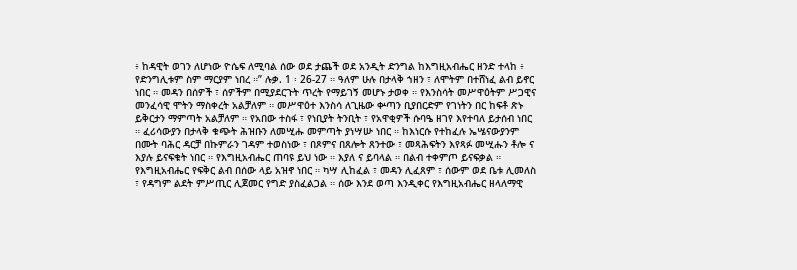፥ ከዳዊት ወገን ለሆነው ዮሴፍ ለሚባል ሰው ወደ ታጨች ወደ አንዲት ድንግል ከእግዚአብሔር ዘንድ ተላከ ፥ የድንግሊቱም ስም ማርያም ነበረ ።” ሉቃ. 1 ፡ 26-27 ። ዓለም ሁሉ በታላቅ ኀዘን ፣ ለሞትም በተሸነፈ ልብ ይኖር ነበር ። መዳን በሰዎች ፣ ሰዎችም በሚያደርጉት ጥረት የማይገኝ መሆኑ ታወቀ ። የእንስሳት መሥዋዕትም ሥጋዊና መንፈሳዊ ሞትን ማስቀረት አልቻለም ። መሥዋዕተ እንስሳ ለጊዜው ቍጣን ቢያበርድም የገነትን በር ከፍቶ ጽኑ ይቅርታን ማምጣት አልቻለም ። የአበው ተስፋ ፣ የነቢያት ትንቢት ፣ የአዋቂዎች ሱባዔ ዘገየ እየተባለ ይታሰብ ነበር ። ፈሪሳውያን በታላቅ ቁጭት ሕዝቡን ለመሢሑ መምጣት ያነሣሡ ነበር ። ከእነርሱ የተከፈሉ ኤሤናውያንም በሙት ባሕር ዳርቻ በኩምራን ገዳም ተወስነው ፣ በጾምና በጸሎት ጸንተው ፣ መጻሕፍትን እየጻፉ መሢሑን ቶሎ ና እያሉ ይናፍቁት ነበር ። የእግዚአብሔር ጠባዩ ይህ ነው ። እያለ ና ይባላል ። በልብ ተቀምጦ ይናፍቃል ። የእግዚአብሔር የፍቅር ልብ በሰው ላይ አዝኖ ነበር ። ካሣ ሊከፈል ፣ መዳን ሊፈጸም ፣ ሰውም ወደ ቤቱ ሊመለስ ፣ የዳግም ልደት ምሥጢር ሊጀመር የግድ ያስፈልጋል ። ሰው እንደ ወጣ እንዲቀር የእግዚአብሔር ዘላለማዊ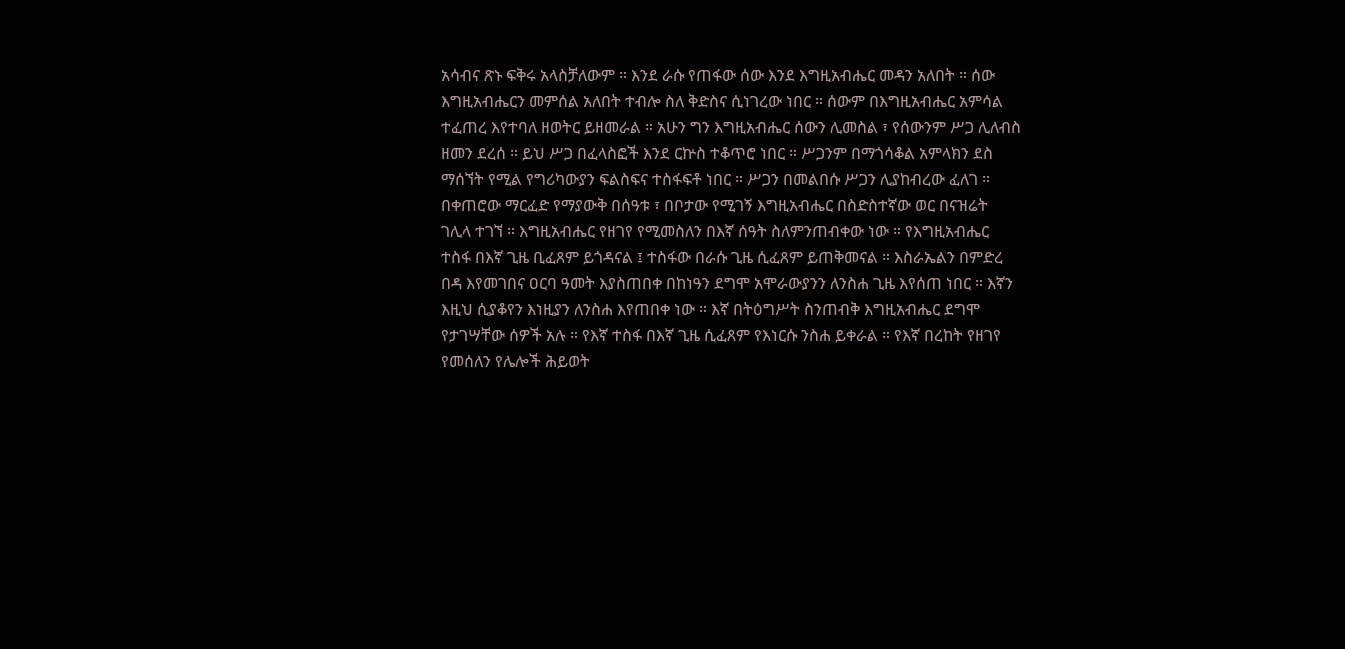አሳብና ጽኑ ፍቅሩ አላስቻለውም ። እንደ ራሱ የጠፋው ሰው እንደ እግዚአብሔር መዳን አለበት ። ሰው እግዚአብሔርን መምሰል አለበት ተብሎ ስለ ቅድስና ሲነገረው ነበር ። ሰውም በእግዚአብሔር አምሳል ተፈጠረ እየተባለ ዘወትር ይዘመራል ። አሁን ግን እግዚአብሔር ሰውን ሊመስል ፣ የሰውንም ሥጋ ሊለብስ ዘመን ደረሰ ። ይህ ሥጋ በፈላስፎች እንደ ርኵስ ተቆጥሮ ነበር ። ሥጋንም በማጎሳቆል አምላክን ደስ ማሰኘት የሚል የግሪካውያን ፍልስፍና ተስፋፍቶ ነበር ። ሥጋን በመልበሱ ሥጋን ሊያከብረው ፈለገ ። በቀጠሮው ማርፈድ የማያውቅ በሰዓቱ ፣ በቦታው የሚገኝ እግዚአብሔር በስድስተኛው ወር በናዝሬት ገሊላ ተገኘ ። እግዚአብሔር የዘገየ የሚመስለን በእኛ ሰዓት ስለምንጠብቀው ነው ። የእግዚአብሔር ተስፋ በእኛ ጊዜ ቢፈጸም ይጎዳናል ፤ ተስፋው በራሱ ጊዜ ሲፈጸም ይጠቅመናል ። እስራኤልን በምድረ በዳ እየመገበና ዐርባ ዓመት እያስጠበቀ በከነዓን ደግሞ አሞራውያንን ለንስሐ ጊዜ እየሰጠ ነበር ። እኛን እዚህ ሲያቆየን እነዚያን ለንስሐ እየጠበቀ ነው ። እኛ በትዕግሥት ስንጠብቅ እግዚአብሔር ደግሞ የታገሣቸው ሰዎች አሉ ። የእኛ ተስፋ በእኛ ጊዜ ሲፈጸም የእነርሱ ንስሐ ይቀራል ። የእኛ በረከት የዘገየ የመሰለን የሌሎች ሕይወት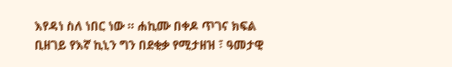እየዳነ ስለ ነበር ነው ። ሐኪሙ በቀዶ ጥገና ክፍል ቢዘገይ የእኛ ኪኒን ግን በደቂቃ የሚታዘዝ ፣ ዓመታዊ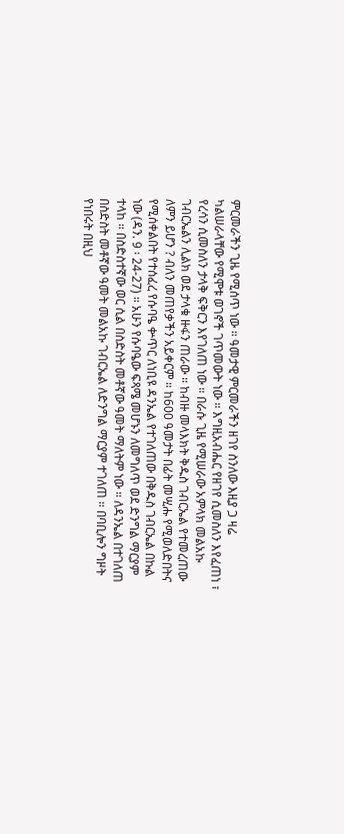ምርመራችን ጊዜ የሚሰጥ ነው ። ዓመታዊ ምርመራችን ዘገየ ስንለው እዚያ ጋ ዛሬ ካልሠራላቸው የሚሞቱ ወገኖች ገጥመውት ነው ። እግዚአብሔር የዘገየ ሲመስለን እየፈጠነ ፣ የረሳን ሲመስለን ታላቅ ፍቅርን እየገለጠ ነው ። በራሱ ጊዜ የሚሠራው አምላክ መልአኩ ገብርኤልን ሊልክ ወደ ታላቁ ዙፋን ጠራው ። ከብዙ መላእክት ቅዱስ ገብርኤል የተመረጠው ለምን ይሆን ? ብለን መጠየቃችን አይቀርም ። ከ600 ዓመታት በፊት መሢሑ የሚወለድበትና የሚሰቀልበት የተሰፈረ የሱባዔ ቍጥር ለነቢዩ ዳንኤል የተገለጠው በቅዱስ ገብርኤል በኩል ነው (ዳን. 9 ፡ 24-27) ። አሁን የሱባዔው ፍጻሜ መሆኑን ለመግለጥ ወደ ድንግል ማርያም ተላከ ። በስድስተኛው ወር ሲል በስድስት መቶኛው ዓመት ማለትም ነው ። ለዳንኤል በተገለጠ በስድስት መቶኛው ዓመት መልአኩ ገብርኤል ለድንግል ማርያም ተገለጠ ። በባቢሎን ግዞት የነበሩት በዚህ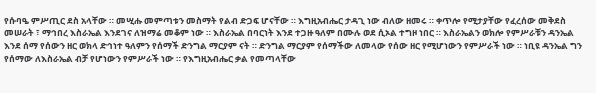የሱባዔ ምሥጢር ደስ አላቸው ። መሢሑ መምጣቱን መስማት የልብ ድጋፍ ሆናቸው ። እግዚአብሔር ታዳጊ ነው ብለው ዘመሩ ። ቀጥሎ የሚታያቸው የፈረሰው መቅደስ መሠራት ፣ ማኅበረ እስራኤል እንደገና ለዝማሬ መቆም ነው ። እስራኤል በባርነት እንደ ተጋዙ ዓለም በሙሉ ወደ ሲኦል ተግዞ ነበር ። እስራኤልን ወክሎ የምሥራቹን ዳንኤል እንደ ሰማ የሰውን ዘር ወክላ ድኅነተ ዓለምን የሰማች ድንግል ማርያም ናት ። ድንግል ማርያም የሰማችው ለመላው የሰው ዘር የሚሆነውን የምሥራች ነው ። ነቢዩ ዳንኤል ግን የሰማው ለእስራኤል ብቻ የሆነውን የምሥራች ነው ። የእግዚአብሔር ቃል የመጣላቸው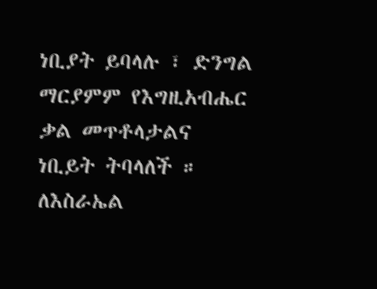ነቢያት ይባላሉ ፣ ድንግል ማርያምም የእግዚአብሔር ቃል መጥቶላታልና ነቢይት ትባላለች ። ለእስራኤል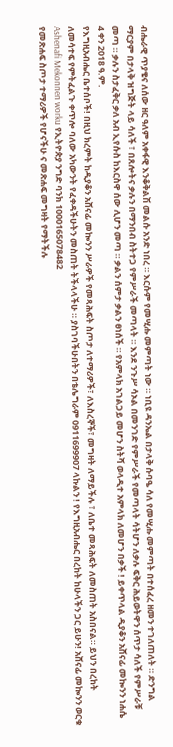ብሔራዊ ጥያቄና ለሰው ዘር ዓለም አቀፋዊ እንቆቅልሽ መልሱ አንድ ነበረ ። እርሱም የመሢሑ መምጣት ነው ። ነቢዩ ዳንኤል በታላቅ ሱባዔ ሳለ የመሢሑ መምጣት በተሰፈረ ዘመን ተገለጠለት ። ድንግል ማርያም በታላቅ ዝግጅት ላይ ሳለች ፣ በጸሎትና ቃሉን በማንበብ ስትተጋ የምሥራች መጣላት ። እንደ ንጉሥ ሳኦል በመንገድ የምሥራች የመጣላት ሳትሆን ለቃሉ ፍቅር ሕይወትዋን ሰጥታ ሳለች የምሥራቹ መጣ ። ቃሉን ስታፈቅር ቃለ አብ ኢየሱስ ከእርስዋ ሰው ሊሆን መጣ ። ቃልን ሰምታ ቃልን ፀነሰች ። የአምላክ አገልጋይ መሆን ስትሻ ወላዲተ አምላክ ለመሆን በቃች ! ይቀጥላል ዲያቆን አሸናፊ መኰንን ነሐሴ 4 ቀን 2018 ዓ.ም.
የእግዚአብሔር ቤተሰቦች! በዚህ ክረምት ከዲያቆን አሸናፊ መኰንን ሥራዎች የመጻሕፍት ስጦታ ለተማሪዎች፣ ለእስረኞች፣ መግዛት ለማይችሉ ፣ ለቤተ መጻሕፍት ለመስጠት አስበናል። ይህን በረከት ለመሳተፍ የምትፈልጉ ቀጥሎ ባለው አካውንት የፈቀዳችሁትን መስጠት ትችላላችሁ ። ያስገባችሁበትን በቴሌግራም 0911699907 ላኩልን ! የእግዚአብሔር በረከት ከሁላችን ጋር ይሁን! አሸናፊ መኰንን ወርቁ Ashenafi Mekonnen worku የኢትዮጵያ ንግድ ባንክ 1000165078482
የመጽሐፍ ስጦታ ተማሪዎች የሆናችሁ ና መጽሐፍ መግዛት የማትችሉ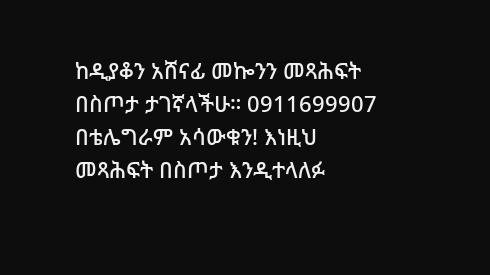ከዲያቆን አሸናፊ መኰንን መጻሕፍት በስጦታ ታገኛላችሁ። 0911699907 በቴሌግራም አሳውቁን! እነዚህ መጻሕፍት በስጦታ እንዲተላለፉ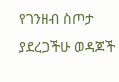የገንዘብ ስጦታ ያደረጋችሁ ወዳጆች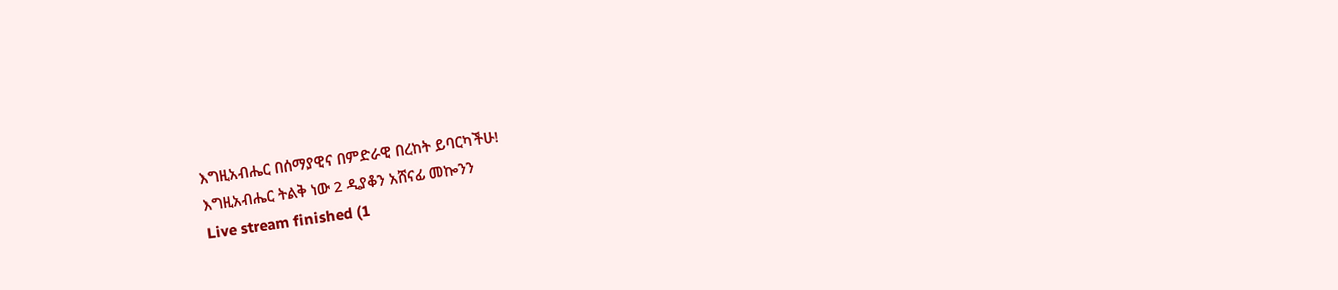እግዚአብሔር በሰማያዊና በምድራዊ በረከት ይባርካችሁ!
እግዚአብሔር ትልቅ ነው 2 ዲያቆን አሸናፊ መኰንን
Live stream finished (1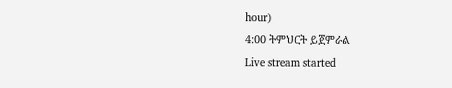hour)
4:00 ትምህርት ይጀምራል
Live stream started